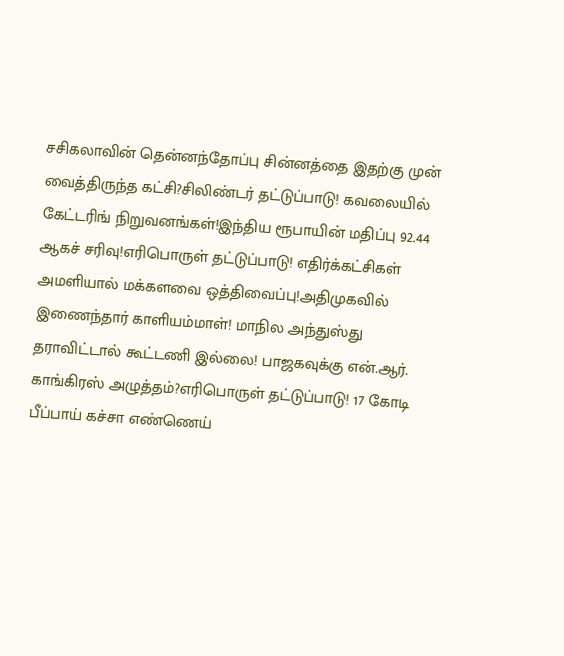சசிகலாவின் தென்னந்தோப்பு சின்னத்தை இதற்கு முன் வைத்திருந்த கட்சி?சிலிண்டர் தட்டுப்பாடு! கவலையில் கேட்டரிங் நிறுவனங்கள்!இந்திய ரூபாயின் மதிப்பு 92.44 ஆகச் சரிவு!எரிபொருள் தட்டுப்பாடு! எதிர்க்கட்சிகள் அமளியால் மக்களவை ஒத்திவைப்பு!அதிமுகவில் இணைந்தார் காளியம்மாள்! மாநில அந்துஸ்து தராவிட்டால் கூட்டணி இல்லை! பாஜகவுக்கு என்.ஆர். காங்கிரஸ் அழுத்தம்?எரிபொருள் தட்டுப்பாடு! 17 கோடி பீப்பாய் கச்சா எண்ணெய்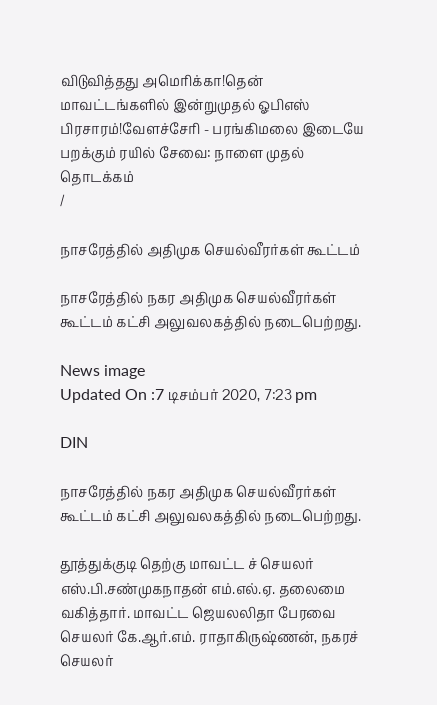விடுவித்தது அமெரிக்கா!தென் மாவட்டங்களில் இன்றுமுதல் ஓபிஎஸ் பிரசாரம்!வேளச்சேரி - பரங்கிமலை இடையே பறக்கும் ரயில் சேவை: நாளை முதல் தொடக்கம்
/

நாசரேத்தில் அதிமுக செயல்வீரர்கள் கூட்டம்

நாசரேத்தில் நகர அதிமுக செயல்வீரர்கள் கூட்டம் கட்சி அலுவலகத்தில் நடைபெற்றது.

News image
Updated On :7 டிசம்பர் 2020, 7:23 pm

DIN

நாசரேத்தில் நகர அதிமுக செயல்வீரர்கள் கூட்டம் கட்சி அலுவலகத்தில் நடைபெற்றது.

தூத்துக்குடி தெற்கு மாவட்ட ச் செயலர் எஸ்.பி.சண்முகநாதன் எம்.எல்.ஏ. தலைமை வகித்தார். மாவட்ட ஜெயலலிதா பேரவை செயலர் கே.ஆர்.எம். ராதாகிருஷ்ணன், நகரச் செயலர்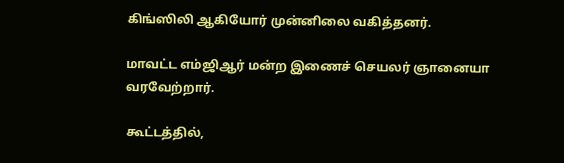கிங்ஸிலி ஆகியோர் முன்னிலை வகித்தனர்.

மாவட்ட எம்ஜிஆர் மன்ற இணைச் செயலர் ஞானையா வரவேற்றார்.

கூட்டத்தில்,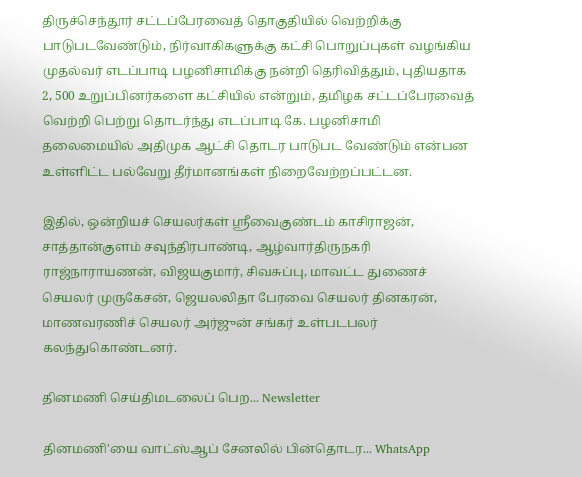திருச்செந்தூர் சட்டப்பேரவைத் தொகுதியில் வெற்றிக்கு பாடுபடவேண்டும், நிர்வாகிகளுக்கு கட்சி பொறுப்புகள் வழங்கிய முதல்வர் எடப்பாடி பழனிசாமிக்கு நன்றி தெரிவித்தும், புதியதாக 2, 500 உறுப்பினர்களை கட்சியில் என்றும், தமிழக சட்டப்பேரவைத் வெற்றி பெற்று தொடர்ந்து எடப்பாடி கே. பழனிசாமி தலைமையில் அதிமுக ஆட்சி தொடர பாடுபட வேண்டும் என்பன உள்ளிட்ட பல்வேறு தீர்மானங்கள் நிறைவேற்றப்பட்டன.

இதில், ஒன்றியச் செயலர்கள் ஸ்ரீவைகுண்டம் காசிராஜன், சாத்தான்குளம் சவுந்திரபாண்டி, ஆழ்வார்திருநகரி ராஜ்நாராயணன், விஜயகுமார், சிவசுப்பு, மாவட்ட துணைச் செயலர் முருகேசன், ஜெயலலிதா பேரவை செயலர் தினகரன், மாணவரணிச் செயலர் அர்ஜுன் சங்கர் உள்படபலர் கலந்துகொண்டனர்.

தினமணி செய்திமடலைப் பெற... Newsletter

தினமணி'யை வாட்ஸ்ஆப் சேனலில் பின்தொடர... WhatsApp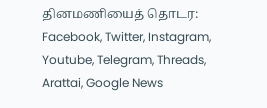தினமணியைத் தொடர: Facebook, Twitter, Instagram, Youtube, Telegram, Threads, Arattai, Google News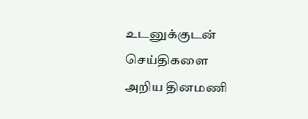உடனுக்குடன் செய்திகளை அறிய தினமணி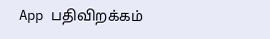App பதிவிறக்கம்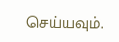செய்யவும்.